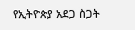የኢትዮጵያ አደጋ ስጋት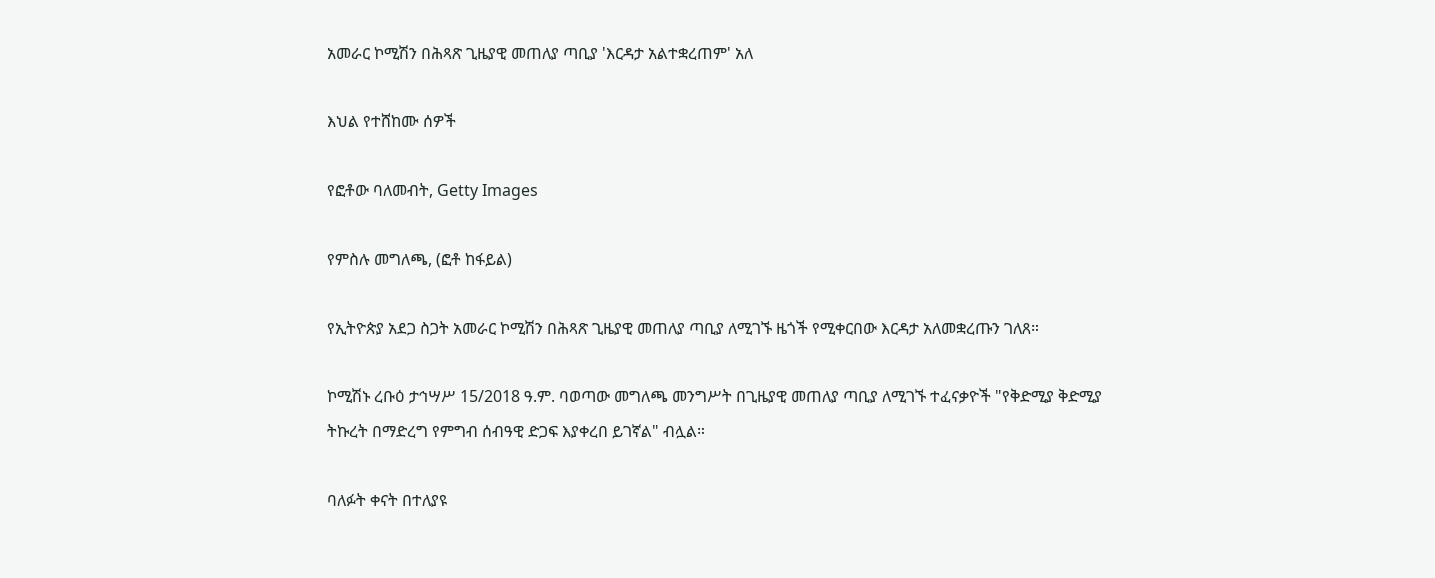አመራር ኮሚሽን በሕጻጽ ጊዜያዊ መጠለያ ጣቢያ 'እርዳታ አልተቋረጠም' አለ

እህል የተሸከሙ ሰዎች

የፎቶው ባለመብት, Getty Images

የምስሉ መግለጫ, (ፎቶ ከፋይል)

የኢትዮጵያ አደጋ ስጋት አመራር ኮሚሽን በሕጻጽ ጊዜያዊ መጠለያ ጣቢያ ለሚገኙ ዜጎች የሚቀርበው እርዳታ አለመቋረጡን ገለጸ።

ኮሚሽኑ ረቡዕ ታኅሣሥ 15/2018 ዓ.ም. ባወጣው መግለጫ መንግሥት በጊዜያዊ መጠለያ ጣቢያ ለሚገኙ ተፈናቃዮች "የቅድሚያ ቅድሚያ ትኩረት በማድረግ የምግብ ሰብዓዊ ድጋፍ እያቀረበ ይገኛል" ብሏል።

ባለፉት ቀናት በተለያዩ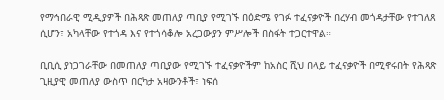የማኅበራዊ ሚዲያዎች በሕጻጽ መጠለያ ጣቢያ የሚገኙ በዕድሜ የገፉ ተፈናቃዮች በረሃብ መጎዳታቸው የተገለጸ ሲሆን፣ አካላቸው የተጎዳ እና የተጎሳቆሎ አረጋውያን ምሥሎች በስፋት ተጋርተዋል።

ቢቢሲ ያነጋገራቸው በመጠለያ ጣቢያው የሚገኙ ተፈናቃዮችም ከአስር ሺህ በላይ ተፈናቃዮች በሚኖሩበት የሕጻጽ ጊዚያዊ መጠለያ ውስጥ በርካታ አዛውንቶች፣ ነፍሰ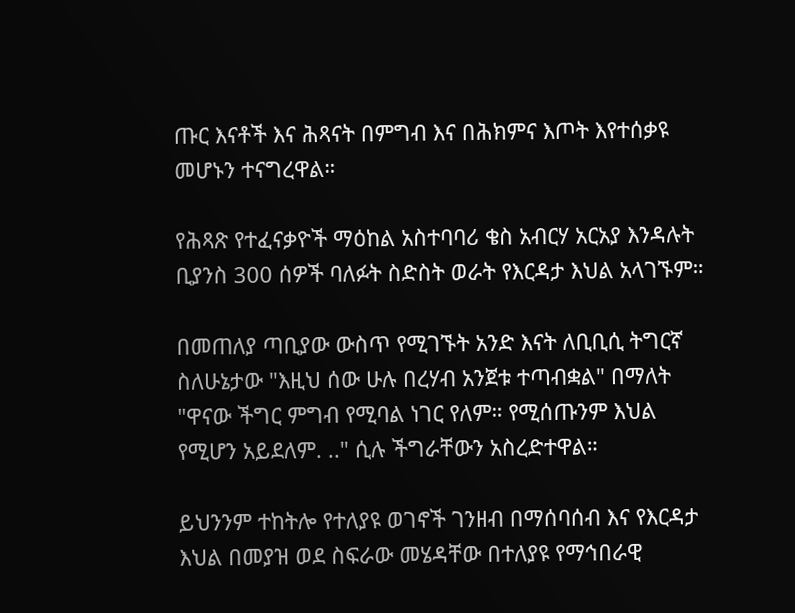ጡር እናቶች እና ሕጻናት በምግብ እና በሕክምና እጦት እየተሰቃዩ መሆኑን ተናግረዋል።

የሕጻጽ የተፈናቃዮች ማዕከል አስተባባሪ ቄስ አብርሃ አርአያ እንዳሉት ቢያንስ 300 ሰዎች ባለፉት ስድስት ወራት የእርዳታ እህል አላገኙም።

በመጠለያ ጣቢያው ውስጥ የሚገኙት አንድ እናት ለቢቢሲ ትግርኛ ስለሁኔታው "እዚህ ሰው ሁሉ በረሃብ አንጀቱ ተጣብቋል" በማለት "ዋናው ችግር ምግብ የሚባል ነገር የለም። የሚሰጡንም እህል የሚሆን አይደለም. .." ሲሉ ችግራቸውን አስረድተዋል።

ይህንንም ተከትሎ የተለያዩ ወገኖች ገንዘብ በማሰባሰብ እና የእርዳታ እህል በመያዝ ወደ ስፍራው መሄዳቸው በተለያዩ የማኅበራዊ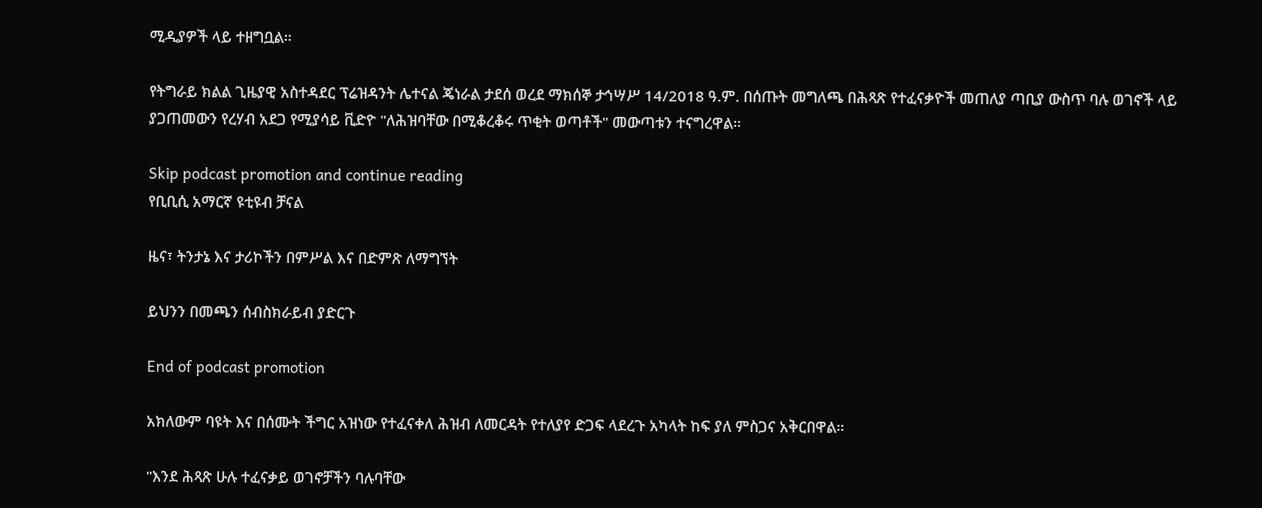ሚዲያዎች ላይ ተዘግቧል።

የትግራይ ክልል ጊዜያዊ አስተዳደር ፕሬዝዳንት ሌተናል ጄነራል ታደሰ ወረደ ማክሰኞ ታኅሣሥ 14/2018 ዓ.ም. በሰጡት መግለጫ በሕጻጽ የተፈናቃዮች መጠለያ ጣቢያ ውስጥ ባሉ ወገኖች ላይ ያጋጠመውን የረሃብ አደጋ የሚያሳይ ቪድዮ "ለሕዝባቸው በሚቆረቆሩ ጥቂት ወጣቶች" መውጣቱን ተናግረዋል።

Skip podcast promotion and continue reading
የቢቢሲ አማርኛ ዩቲዩብ ቻናል

ዜና፣ ትንታኔ እና ታሪኮችን በምሥል እና በድምጽ ለማግኘት

ይህንን በመጫን ሰብስክራይብ ያድርጉ

End of podcast promotion

አክለውም ባዩት እና በሰሙት ችግር አዝነው የተፈናቀለ ሕዝብ ለመርዳት የተለያየ ድጋፍ ላደረጉ አካላት ከፍ ያለ ምስጋና አቅርበዋል።

"እንደ ሕጻጽ ሁሉ ተፈናቃይ ወገኖቻችን ባሉባቸው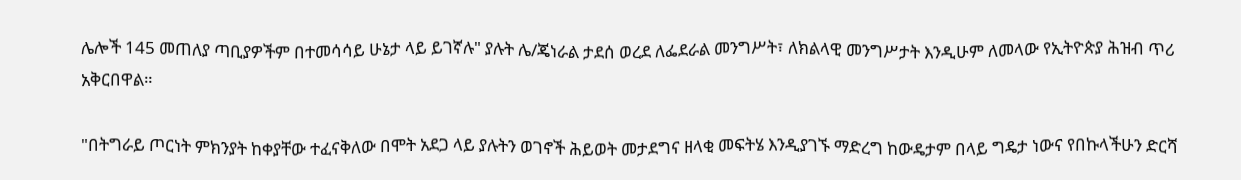ሌሎች 145 መጠለያ ጣቢያዎችም በተመሳሳይ ሁኔታ ላይ ይገኛሉ" ያሉት ሌ/ጄነራል ታደሰ ወረደ ለፌደራል መንግሥት፣ ለክልላዊ መንግሥታት እንዲሁም ለመላው የኢትዮጵያ ሕዝብ ጥሪ አቅርበዋል።

"በትግራይ ጦርነት ምክንያት ከቀያቸው ተፈናቅለው በሞት አደጋ ላይ ያሉትን ወገኖች ሕይወት መታደግና ዘላቂ መፍትሄ እንዲያገኙ ማድረግ ከውዴታም በላይ ግዴታ ነውና የበኩላችሁን ድርሻ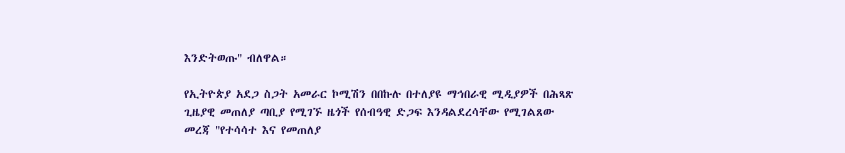እንድትወጡ" ብለዋል።

የኢትዮጵያ አደጋ ስጋት አመራር ኮሚሽን በበኩሉ በተለያዩ ማኅበራዊ ሚዲያዎች በሕጻጽ ጊዜያዊ መጠለያ ጣቢያ የሚገኙ ዜጎች የሰብዓዊ ድጋፍ እንዳልደረሳቸው የሚገልጸው መረጃ "የተሳሳተ እና የመጠለያ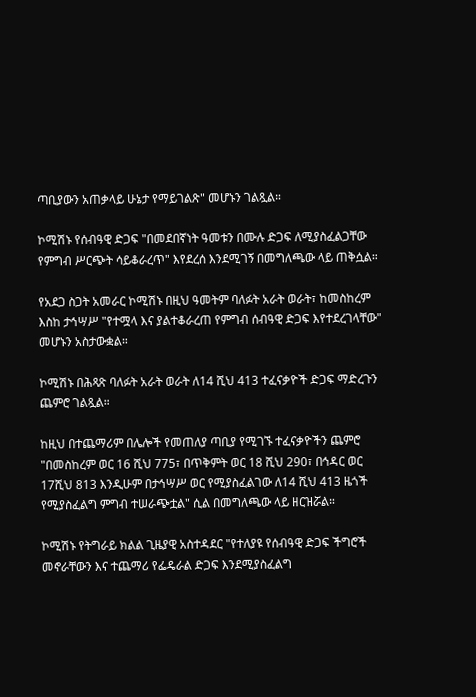ጣቢያውን አጠቃላይ ሁኔታ የማይገልጽ" መሆኑን ገልጿል።

ኮሚሽኑ የሰብዓዊ ድጋፍ "በመደበኛነት ዓመቱን በሙሉ ድጋፍ ለሚያስፈልጋቸው የምግብ ሥርጭት ሳይቆራረጥ" እየደረሰ እንደሚገኝ በመግለጫው ላይ ጠቅሷል።

የአደጋ ስጋት አመራር ኮሚሽኑ በዚህ ዓመትም ባለፉት አራት ወራት፣ ከመስከረም እስከ ታኅሣሥ "የተሟላ እና ያልተቆራረጠ የምግብ ሰብዓዊ ድጋፍ እየተደረገላቸው" መሆኑን አስታውቋል።

ኮሚሽኑ በሕጻጽ ባለፉት አራት ወራት ለ14 ሺህ 413 ተፈናቃዮች ድጋፍ ማድረጉን ጨምሮ ገልጿል።

ከዚህ በተጨማሪም በሌሎች የመጠለያ ጣቢያ የሚገኙ ተፈናቃዮችን ጨምሮ "በመስከረም ወር 16 ሺህ 775፣ በጥቅምት ወር 18 ሺህ 290፣ በኅዳር ወር 17ሺህ 813 እንዲሁም በታኅሣሥ ወር የሚያስፈልገው ለ14 ሺህ 413 ዜጎች የሚያስፈልግ ምግብ ተሠራጭቷል" ሲል በመግለጫው ላይ ዘርዝሯል።

ኮሚሽኑ የትግራይ ክልል ጊዜያዊ አስተዳደር "የተለያዩ የሰብዓዊ ድጋፍ ችግሮች መኖራቸውን እና ተጨማሪ የፌዴራል ድጋፍ እንደሚያስፈልግ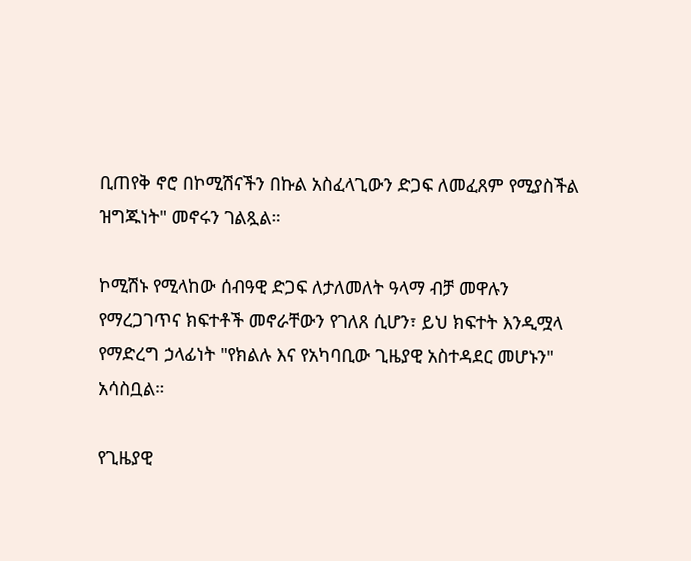ቢጠየቅ ኖሮ በኮሚሽናችን በኩል አስፈላጊውን ድጋፍ ለመፈጸም የሚያስችል ዝግጁነት" መኖሩን ገልጿል።

ኮሚሽኑ የሚላከው ሰብዓዊ ድጋፍ ለታለመለት ዓላማ ብቻ መዋሉን የማረጋገጥና ክፍተቶች መኖራቸውን የገለጸ ሲሆን፣ ይህ ክፍተት እንዲሟላ የማድረግ ኃላፊነት "የክልሉ እና የአካባቢው ጊዜያዊ አስተዳደር መሆኑን" አሳስቧል።

የጊዜያዊ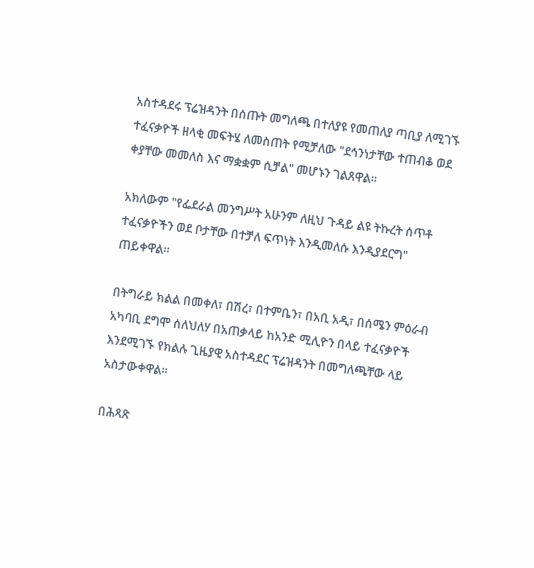አስተዳደሩ ፕሬዝዳንት በሰጡት መግለጫ በተለያዩ የመጠለያ ጣቢያ ለሚገኙ ተፈናቃዮች ዘላቂ መፍትሄ ለመስጠት የሚቻለው "ደኅንነታቸው ተጠብቆ ወደ ቀያቸው መመለስ እና ማቋቋም ሲቻል" መሆኑን ገልጸዋል።

አክለውም "የፌደራል መንግሥት አሁንም ለዚህ ጉዳይ ልዩ ትኩረት ሰጥቶ ተፈናቃዮችን ወደ ቦታቸው በተቻለ ፍጥነት እንዲመለሱ እንዲያደርግ" ጠይቀዋል።

በትግራይ ክልል በመቀለ፣ በሽረ፣ በተምቤን፣ በአቢ አዲ፣ በሰሜን ምዕራብ አካባቢ ደግሞ ሰለህለሃ በአጠቃላይ ከአንድ ሚሊዮን በላይ ተፈናቃዮች እንደሚገኙ የክልሉ ጊዜያዊ አስተዳደር ፕሬዝዳንት በመግለጫቸው ላይ አስታውቀዋል።

በሕጻጽ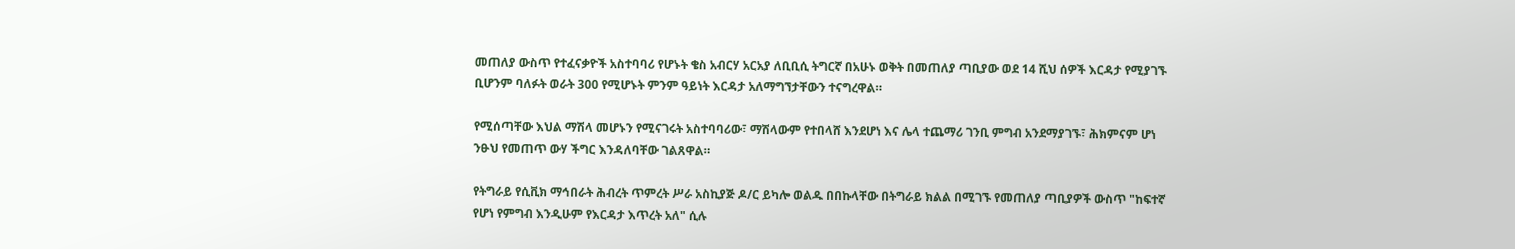መጠለያ ውስጥ የተፈናቃዮች አስተባባሪ የሆኑት ቄስ አብርሃ አርአያ ለቢቢሲ ትግርኛ በአሁኑ ወቅት በመጠለያ ጣቢያው ወደ 14 ሺህ ሰዎች እርዳታ የሚያገኙ ቢሆንም ባለፉት ወራት 300 የሚሆኑት ምንም ዓይነት እርዳታ አለማግኘታቸውን ተናግረዋል።

የሚሰጣቸው እህል ማሽላ መሆኑን የሚናገሩት አስተባባሪው፣ ማሽላውም የተበላሸ እንደሆነ እና ሌላ ተጨማሪ ገንቢ ምግብ አንደማያገኙ፣ ሕክምናም ሆነ ንፁህ የመጠጥ ውሃ ችግር እንዳለባቸው ገልጸዋል።

የትግራይ የሲቪክ ማኅበራት ሕብረት ጥምረት ሥራ አስኪያጅ ዶ/ር ይካሎ ወልዱ በበኩላቸው በትግራይ ክልል በሚገኙ የመጠለያ ጣቢያዎች ውስጥ "ከፍተኛ የሆነ የምግብ እንዲሁም የእርዳታ እጥረት አለ" ሲሉ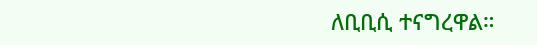ለቢቢሲ ተናግረዋል።